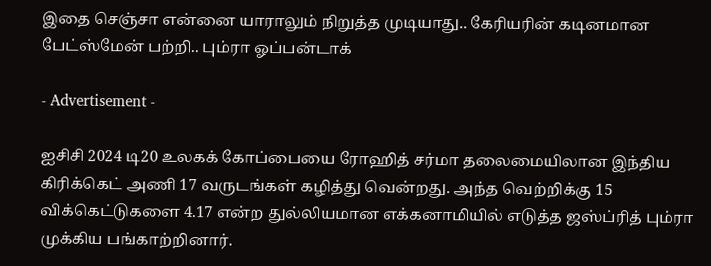இதை செஞ்சா என்னை யாராலும் நிறுத்த முடியாது.. கேரியரின் கடினமான பேட்ஸ்மேன் பற்றி.. பும்ரா ஓப்பன்டாக்

- Advertisement -

ஐசிசி 2024 டி20 உலகக் கோப்பையை ரோஹித் சர்மா தலைமையிலான இந்திய கிரிக்கெட் அணி 17 வருடங்கள் கழித்து வென்றது. அந்த வெற்றிக்கு 15 விக்கெட்டுகளை 4.17 என்ற துல்லியமான எக்கனாமியில் எடுத்த ஜஸ்ப்ரித் பும்ரா முக்கிய பங்காற்றினார்.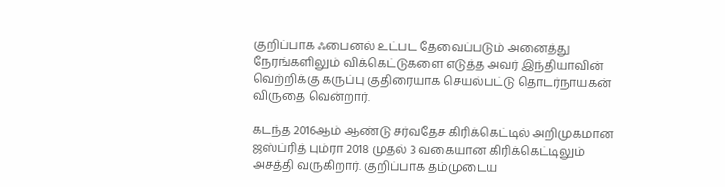குறிப்பாக ஃபைனல் உட்பட தேவைப்படும் அனைத்து நேரங்களிலும் விக்கெட்டுகளை எடுத்த அவர் இந்தியாவின் வெற்றிக்கு கருப்பு குதிரையாக செயல்பட்டு தொடர்நாயகன் விருதை வென்றார்.

கடந்த 2016ஆம் ஆண்டு சர்வதேச கிரிக்கெட்டில் அறிமுகமான ஜஸ்ப்ரித் பும்ரா 2018 முதல் 3 வகையான கிரிக்கெட்டிலும் அசத்தி வருகிறார். குறிப்பாக தம்முடைய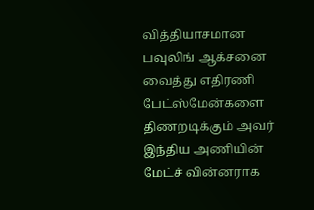வித்தியாசமான பவுலிங் ஆக்சனை வைத்து எதிரணி பேட்ஸ்மேன்களை திணறடிக்கும் அவர் இந்திய அணியின் மேட்ச் வின்னராக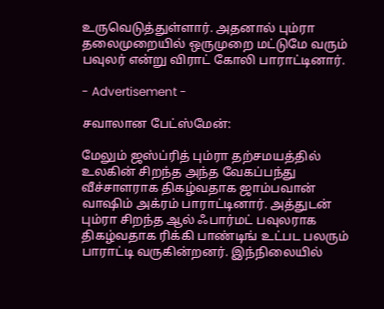உருவெடுத்துள்ளார். அதனால் பும்ரா தலைமுறையில் ஒருமுறை மட்டுமே வரும் பவுலர் என்று விராட் கோலி பாராட்டினார்.

- Advertisement -

சவாலான பேட்ஸ்மேன்:

மேலும் ஜஸ்ப்ரித் பும்ரா தற்சமயத்தில் உலகின் சிறந்த அந்த வேகப்பந்து வீச்சாளராக திகழ்வதாக ஜாம்பவான் வாஷிம் அக்ரம் பாராட்டினார். அத்துடன் பும்ரா சிறந்த ஆல் ஃபார்மட் பவுலராக திகழ்வதாக ரிக்கி பாண்டிங் உட்பட பலரும் பாராட்டி வருகின்றனர். இந்நிலையில்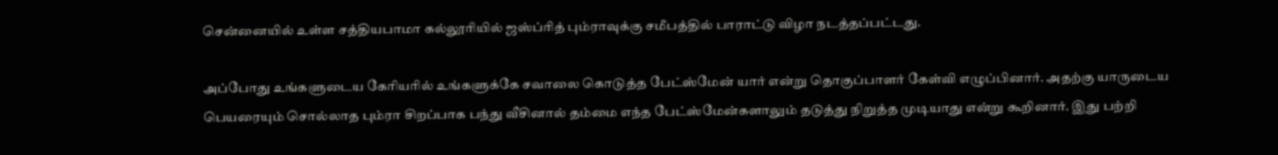சென்னையில் உள்ள சத்தியபாமா கல்லூரியில் ஜஸ்ப்ரித் பும்ராவுக்கு சமீபத்தில் பாராட்டு விழா நடத்தப்பட்டது.

அப்போது உங்களுடைய கேரியரில் உங்களுக்கே சவாலை கொடுத்த பேட்ஸ்மேன் யார் என்று தொகுப்பாளர் கேள்வி எழுப்பினார். அதற்கு யாருடைய பெயரையும் சொல்லாத பும்ரா சிறப்பாக பந்து வீசினால் தம்மை எந்த பேட்ஸ்மேன்களாலும் தடுத்து நிறுத்த முடியாது என்று கூறினார். இது பற்றி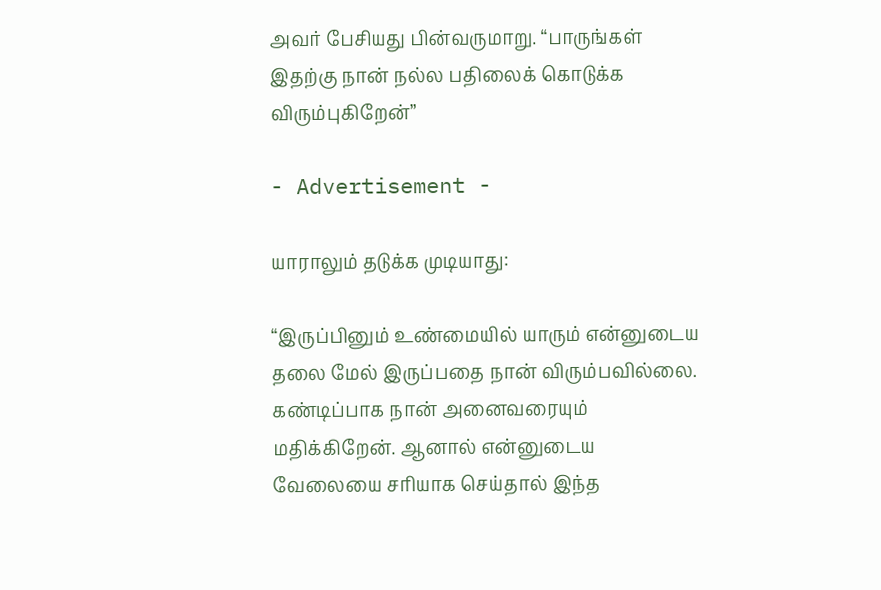அவர் பேசியது பின்வருமாறு. “பாருங்கள் இதற்கு நான் நல்ல பதிலைக் கொடுக்க விரும்புகிறேன்”

- Advertisement -

யாராலும் தடுக்க முடியாது:

“இருப்பினும் உண்மையில் யாரும் என்னுடைய தலை மேல் இருப்பதை நான் விரும்பவில்லை. கண்டிப்பாக நான் அனைவரையும் மதிக்கிறேன். ஆனால் என்னுடைய வேலையை சரியாக செய்தால் இந்த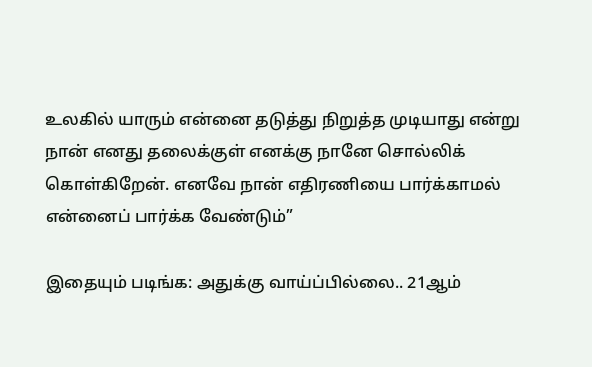உலகில் யாரும் என்னை தடுத்து நிறுத்த முடியாது என்று நான் எனது தலைக்குள் எனக்கு நானே சொல்லிக் கொள்கிறேன். எனவே நான் எதிரணியை பார்க்காமல் என்னைப் பார்க்க வேண்டும்”

இதையும் படிங்க: அதுக்கு வாய்ப்பில்லை.. 21ஆம்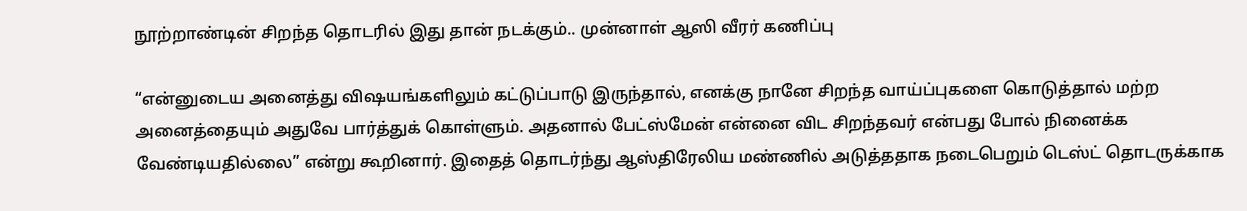நூற்றாண்டின் சிறந்த தொடரில் இது தான் நடக்கும்.. முன்னாள் ஆஸி வீரர் கணிப்பு

“என்னுடைய அனைத்து விஷயங்களிலும் கட்டுப்பாடு இருந்தால், எனக்கு நானே சிறந்த வாய்ப்புகளை கொடுத்தால் மற்ற அனைத்தையும் அதுவே பார்த்துக் கொள்ளும். அதனால் பேட்ஸ்மேன் என்னை விட சிறந்தவர் என்பது போல் நினைக்க வேண்டியதில்லை” என்று கூறினார். இதைத் தொடர்ந்து ஆஸ்திரேலிய மண்ணில் அடுத்ததாக நடைபெறும் டெஸ்ட் தொடருக்காக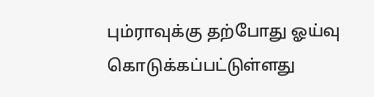பும்ராவுக்கு தற்போது ஓய்வு கொடுக்கப்பட்டுள்ளது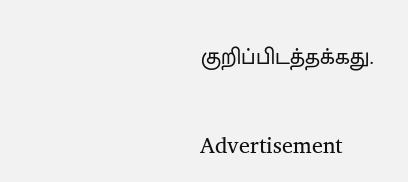குறிப்பிடத்தக்கது.

Advertisement